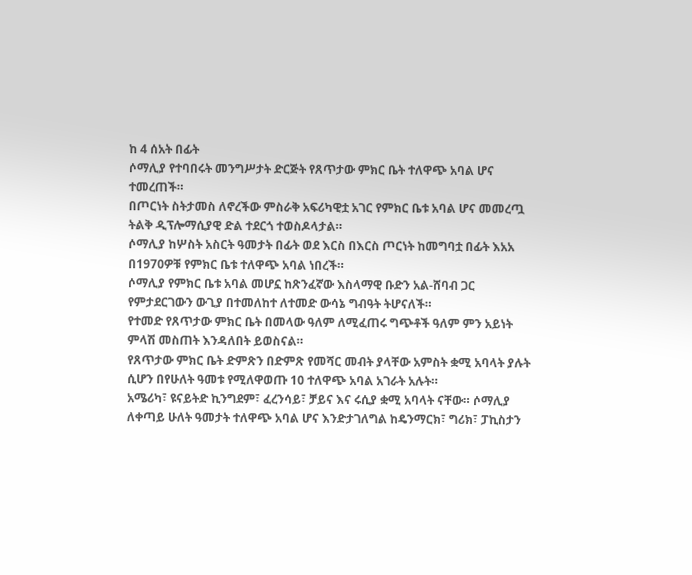ከ 4 ሰአት በፊት
ሶማሊያ የተባበሩት መንግሥታት ድርጅት የጸጥታው ምክር ቤት ተለዋጭ አባል ሆና ተመረጠች።
በጦርነት ስትታመስ ለኖረችው ምስራቅ አፍሪካዊቷ አገር የምክር ቤቱ አባል ሆና መመረጧ ትልቅ ዲፕሎማሲያዊ ድል ተደርጎ ተወስዶላታል።
ሶማሊያ ከሦስት አስርት ዓመታት በፊት ወደ እርስ በእርስ ጦርነት ከመግባቷ በፊት እአአ በ1970ዎቹ የምክር ቤቱ ተለዋጭ አባል ነበረች።
ሶማሊያ የምክር ቤቱ አባል መሆኗ ከጽንፈኛው እስላማዊ ቡድን አል-ሸባብ ጋር የምታደርገውን ውጊያ በተመለከተ ለተመድ ውሳኔ ግብዓት ትሆናለች።
የተመድ የጸጥታው ምክር ቤት በመላው ዓለም ለሚፈጠሩ ግጭቶች ዓለም ምን አይነት ምላሽ መስጠት እንዳለበት ይወስናል።
የጸጥታው ምክር ቤት ድምጽን በድምጽ የመሻር መብት ያላቸው አምስት ቋሚ አባላት ያሉት ሲሆን በየሁለት ዓመቱ የሚለዋወጡ 10 ተለዋጭ አባል አገራት አሉት።
አሜሪካ፣ ዩናይትድ ኪንግደም፣ ፈረንሳይ፣ ቻይና እና ሩሲያ ቋሚ አባላት ናቸው። ሶማሊያ ለቀጣይ ሁለት ዓመታት ተለዋጭ አባል ሆና እንድታገለግል ከዴንማርክ፣ ግሪክ፣ ፓኪስታን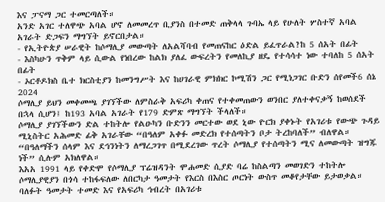እና ፓናማ ጋር ተመርጣለች።
አንድ አገር ተለዋጭ አባል ሆኖ ለመመረጥ ቢያንስ በተመድ ጠቅላላ ጉባኤ ላይ የሁለት ሦስተኛ አባል አገራት ድጋፍን ማግኘት ይኖርበታል።
- የኢትዮጵያ ሠራዊት ከሶማሊያ መውጣት ለአልሻባብ የመጠናከር ዕድል ይፈጥራል?ከ 5 ሰአት በፊት
- እስካሁን ጥቅም ላይ ሲውል የነበረው ከልክ ያለፈ ውፍረትን የመለኪያ ዘዴ የተሳሳተ ነው ተባለከ 5 ሰአት በፊት
- ኦርቶዶክስ ቤተ ክርስቲያን ከመንግሥት እና ከሀገራዊ ምክክር ኮሚሽን ጋር የሚነጋገር ቡድን ሰየመች6 ሰኔ 2024
ሶማሊያ ይህን መቀመጫ ያገኘችው ለምስራቅ አፍሪካ ቀጠና የተቀመጠውን ወንበር ያለተቀናቃኝ ከወሰደች በኋላ ሲሆን፤ ከ193 አባል አገራት የ179 ድምጽ ማግኘት ችላለች።
ሶማሊያ ያገኘችውን ድል ተከትሎ የልዑካን ቡድንን መርተው ወደ ኒው ዮርክ ያቀኑት የአገሪቱ የውጭ ጉዳይ ሚኒስትር አሕመድ ፊቅ አገራቸው “በዓለም አቀፉ መድረክ የተሰጣትን ቦታ ትረከባለች” ብለዋል።
“በዓለማችን ሰላም እና ደኅንነትን ለማረጋገጥ በሚደረገው ጥረት ሶማሊያ የተሰጣትን ሚና ለመውጣት ዝግጁ ነች” ሲሉም አክለዋል።
እአአ 1991 ላይ የቀድሞ የሶማሊያ ፕሬዝዳንት ሞሐመድ ሲያድ ባሬ ከስልጣን መወገድን ተከትሎ ሶማሊያዊያን በጎሳ ተከፋፍለው ለበርካታ ዓመታት የእርስ በእስር ጦርነት ውስጥ መቆየታቸው ይታወቃል።
ባለፉት ዓመታት ተመድ እና የአፍሪካ ኅብረት በአገሪቱ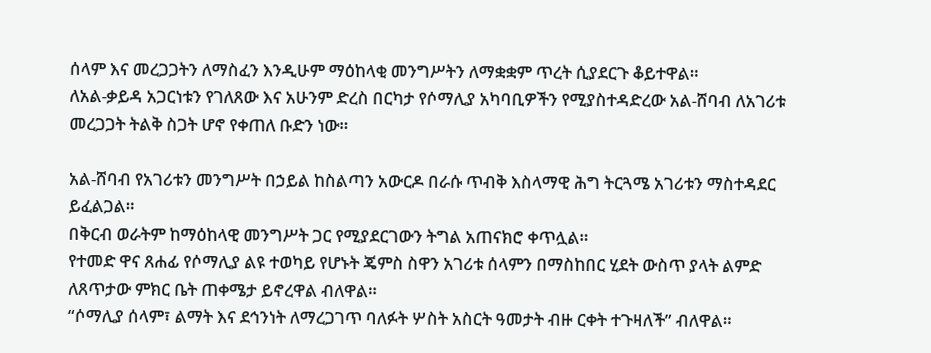ሰላም እና መረጋጋትን ለማስፈን እንዲሁም ማዕከላቂ መንግሥትን ለማቋቋም ጥረት ሲያደርጉ ቆይተዋል።
ለአል-ቃይዳ አጋርነቱን የገለጸው እና አሁንም ድረስ በርካታ የሶማሊያ አካባቢዎችን የሚያስተዳድረው አል-ሸባብ ለአገሪቱ መረጋጋት ትልቅ ስጋት ሆኖ የቀጠለ ቡድን ነው።

አል-ሸባብ የአገሪቱን መንግሥት በኃይል ከስልጣን አውርዶ በራሱ ጥብቅ እስላማዊ ሕግ ትርጓሜ አገሪቱን ማስተዳደር ይፈልጋል።
በቅርብ ወራትም ከማዕከላዊ መንግሥት ጋር የሚያደርገውን ትግል አጠናክሮ ቀጥሏል።
የተመድ ዋና ጸሐፊ የሶማሊያ ልዩ ተወካይ የሆኑት ጄምስ ስዋን አገሪቱ ሰላምን በማስከበር ሂደት ውስጥ ያላት ልምድ ለጸጥታው ምክር ቤት ጠቀሜታ ይኖረዋል ብለዋል።
“ሶማሊያ ሰላም፣ ልማት እና ደኅንነት ለማረጋገጥ ባለፉት ሦስት አስርት ዓመታት ብዙ ርቀት ተጉዛለች” ብለዋል።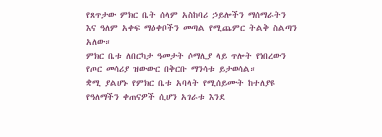የጸጥታው ምክር ቤት ሰላም አስከባሪ ኃይሎችን ማሰማራትን እና ዓለም አቀፍ ማዕቀቦችን መጣል የሚጨምር ትልቅ ስልጣን አለው።
ምክር ቤቱ ለበርካታ ዓመታት ሶማሊያ ላይ ጥሎት የነበረውን የጦር መሳሪያ ዝውውር በቅርቡ ማንሳቱ ይታወሳል።
ቋሚ ያልሆኑ የምክር ቤቱ አባላት የሚሰይሙት ከተለያዩ የዓለማችን ቀጠናዎች ሲሆን አገራቱ እንደ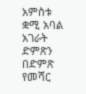አምስቱ ቋሚ አባል አገራት ድምጽን በድምጽ የመሻር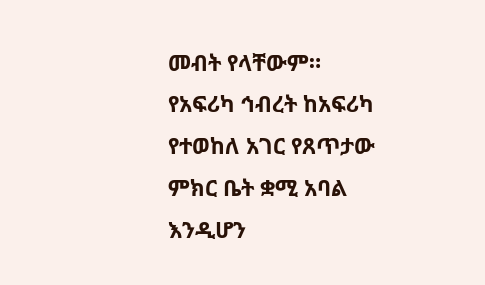መብት የላቸውም።
የአፍሪካ ኅብረት ከአፍሪካ የተወከለ አገር የጸጥታው ምክር ቤት ቋሚ አባል እንዲሆን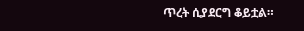ጥረት ሲያደርግ ቆይቷል።